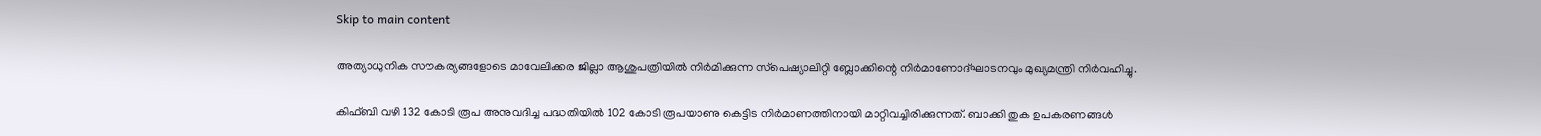Skip to main content

അത്യാധുനിക സൗകര്യങ്ങളോടെ മാവേലിക്കര ജില്ലാ ആശുപത്രിയില്‍ നിര്‍മിക്കുന്ന സ്‌പെഷ്യാലിറ്റി ബ്ലോക്കിന്റെ നിര്‍മാണോദ്ഘാടനവും മുഖ്യമന്ത്രി നിര്‍വഹിച്ചു.

കിഫ്ബി വഴി 132 കോടി രൂപ അനുവദിച്ച പദ്ധതിയില്‍ 102 കോടി രൂപയാണു കെട്ടിട നിര്‍മാണത്തിനായി മാറ്റിവച്ചിരിക്കുന്നത്. ബാക്കി തുക ഉപകരണങ്ങള്‍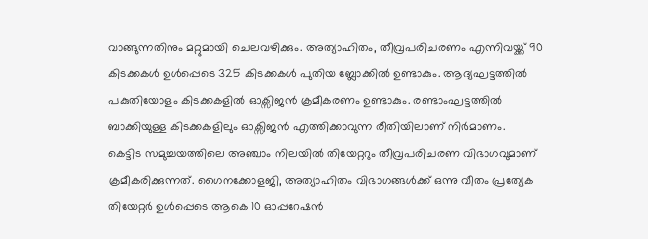വാങ്ങുന്നതിനും മറ്റുമായി ചെലവഴിക്കും. അത്യാഹിതം, തീവ്രപരിചരണം എന്നിവയ്ക്ക് 90 കിടക്കകള്‍ ഉള്‍പ്പെടെ 325 കിടക്കകള്‍ പുതിയ ബ്ലോക്കില്‍ ഉണ്ടാകും. ആദ്യഘട്ടത്തില്‍ പകുതിയോളം കിടക്കകളില്‍ ഓക്സിജന്‍ ക്രമീകരണം ഉണ്ടാകും. രണ്ടാംഘട്ടത്തില്‍ ബാക്കിയുള്ള കിടക്കകളിലും ഓക്സിജന്‍ എത്തിക്കാവുന്ന രീതിയിലാണ് നിര്‍മാണം.
കെട്ടിട സമുച്ചയത്തിലെ അഞ്ചാം നിലയില്‍ തിയേറ്ററും തീവ്രപരിചരണ വിഭാഗവുമാണ് ക്രമീകരിക്കുന്നത്. ഗൈനക്കോളജി, അത്യാഹിതം വിഭാഗങ്ങള്‍ക്ക് ഒന്നു വീതം പ്രത്യേക തിയേറ്റര്‍ ഉള്‍പ്പെടെ ആകെ 10 ഓപ്പറേഷന്‍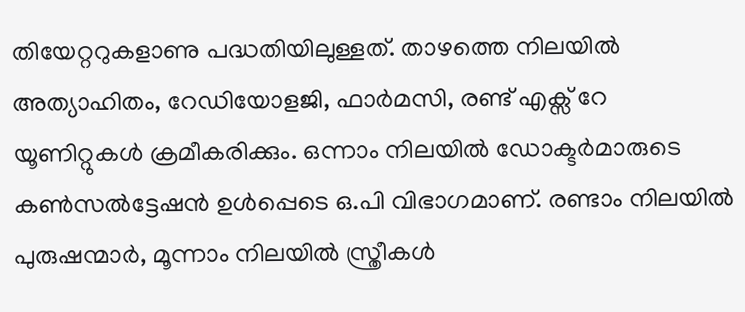തിയേറ്ററുകളാണു പദ്ധതിയിലുള്ളത്. താഴത്തെ നിലയില്‍ അത്യാഹിതം, റേഡിയോളജി, ഫാര്‍മസി, രണ്ട് എക്സ് റേ യൂണിറ്റുകള്‍ ക്രമീകരിക്കും. ഒന്നാം നിലയില്‍ ഡോക്ടര്‍മാരുടെ കണ്‍സല്‍ട്ടേഷന്‍ ഉള്‍പ്പെടെ ഒ.പി വിഭാഗമാണ്. രണ്ടാം നിലയില്‍ പുരുഷന്മാര്‍, മൂന്നാം നിലയില്‍ സ്ത്രീകള്‍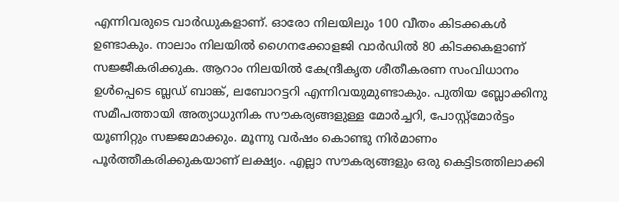എന്നിവരുടെ വാര്‍ഡുകളാണ്. ഓരോ നിലയിലും 100 വീതം കിടക്കകള്‍ ഉണ്ടാകും. നാലാം നിലയില്‍ ഗൈനക്കോളജി വാര്‍ഡില്‍ 80 കിടക്കകളാണ് സജ്ജീകരിക്കുക. ആറാം നിലയില്‍ കേന്ദ്രീകൃത ശീതീകരണ സംവിധാനം ഉള്‍പ്പെടെ ബ്ലഡ് ബാങ്ക്, ലബോറട്ടറി എന്നിവയുമുണ്ടാകും. പുതിയ ബ്ലോക്കിനു സമീപത്തായി അത്യാധുനിക സൗകര്യങ്ങളുള്ള മോര്‍ച്ചറി, പോസ്റ്റ്മോര്‍ട്ടം യൂണിറ്റും സജ്ജമാക്കും. മൂന്നു വര്‍ഷം കൊണ്ടു നിര്‍മാണം പൂര്‍ത്തീകരിക്കുകയാണ് ലക്ഷ്യം. എല്ലാ സൗകര്യങ്ങളും ഒരു കെട്ടിടത്തിലാക്കി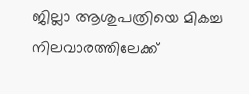ജില്ലാ ആശുപത്രിയെ മികച്ച നിലവാരത്തിലേക്ക്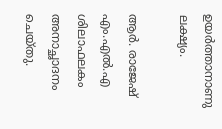ഉയര്‍ത്താനാണു ലക്ഷ്യം.

ആര്‍. രാജേഷ് എം.എല്‍.എ ശിലാഫലകം അനാച്ഛാദനം ചെയ്തു.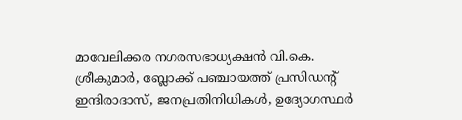മാവേലിക്കര നഗരസഭാധ്യക്ഷന്‍ വി.കെ. ശ്രീകുമാര്‍, ബ്ലോക്ക് പഞ്ചായത്ത് പ്രസിഡന്റ് ഇന്ദിരാദാസ്, ജനപ്രതിനിധികള്‍, ഉദ്യോഗസ്ഥര്‍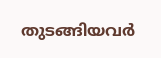തുടങ്ങിയവര്‍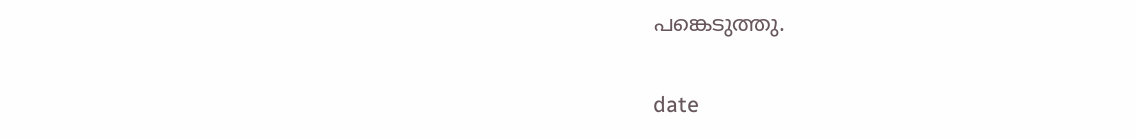പങ്കെടുത്തു.

date